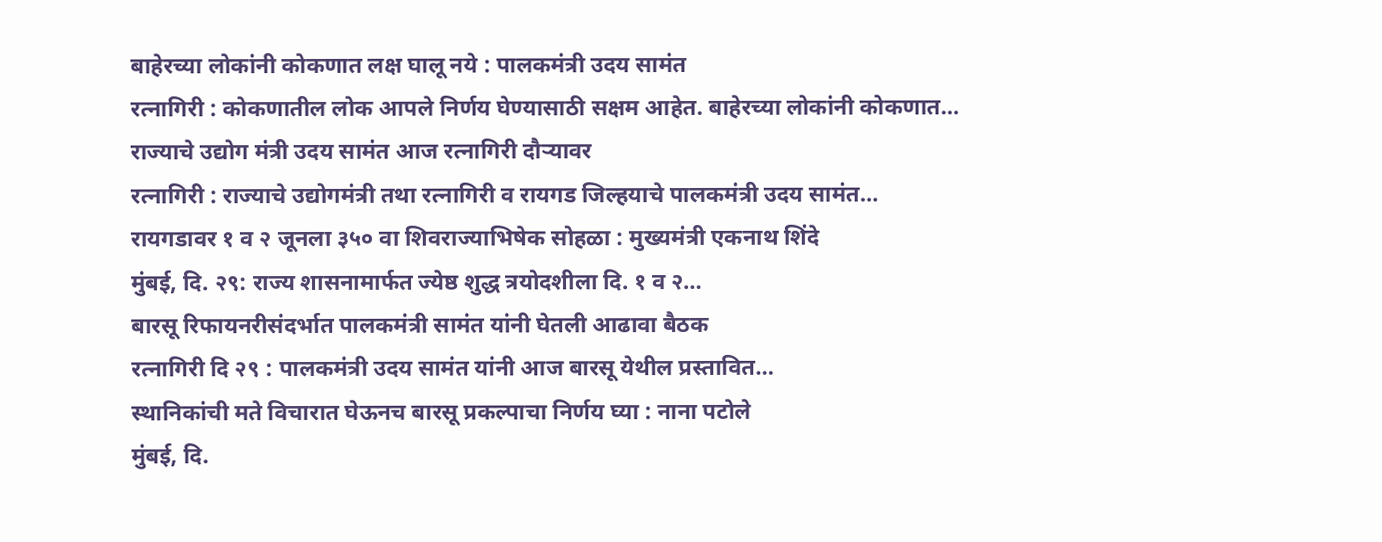बाहेरच्या लोकांनी कोकणात लक्ष घालू नये : पालकमंत्री उदय सामंत
रत्नागिरी : कोकणातील लोक आपले निर्णय घेण्यासाठी सक्षम आहेत. बाहेरच्या लोकांनी कोकणात…
राज्याचे उद्योग मंत्री उदय सामंत आज रत्नागिरी दौऱ्यावर
रत्नागिरी : राज्याचे उद्योगमंत्री तथा रत्नागिरी व रायगड जिल्हयाचे पालकमंत्री उदय सामंत…
रायगडावर १ व २ जूनला ३५० वा शिवराज्याभिषेक सोहळा : मुख्यमंत्री एकनाथ शिंदे
मुंबई, दि. २९: राज्य शासनामार्फत ज्येष्ठ शुद्ध त्रयोदशीला दि. १ व २…
बारसू रिफायनरीसंदर्भात पालकमंत्री सामंत यांनी घेतली आढावा बैठक
रत्नागिरी दि २९ : पालकमंत्री उदय सामंत यांनी आज बारसू येथील प्रस्तावित…
स्थानिकांची मते विचारात घेऊनच बारसू प्रकल्पाचा निर्णय घ्या : नाना पटोले
मुंबई, दि.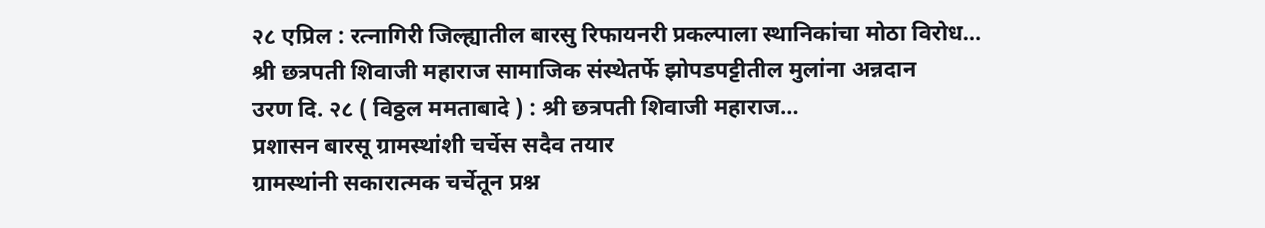२८ एप्रिल : रत्नागिरी जिल्ह्यातील बारसु रिफायनरी प्रकल्पाला स्थानिकांचा मोठा विरोध…
श्री छत्रपती शिवाजी महाराज सामाजिक संस्थेतर्फे झोपडपट्टीतील मुलांना अन्नदान
उरण दि. २८ ( विठ्ठल ममताबादे ) : श्री छत्रपती शिवाजी महाराज…
प्रशासन बारसू ग्रामस्थांशी चर्चेस सदैव तयार
ग्रामस्थांनी सकारात्मक चर्चेतून प्रश्न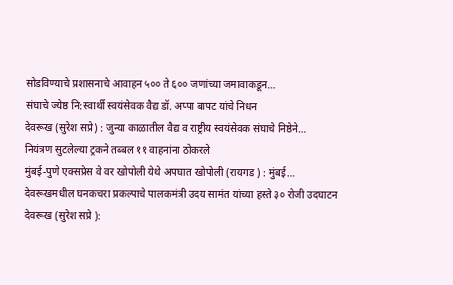सोडविण्याचे प्रशासनाचे आवाहन ५०० ते ६०० जणांच्या जमावाकडून…
संघाचे ज्येष्ठ नि:स्वार्थी स्वयंसेवक वैद्य डॉ. अप्पा बापट यांचे निधन
देवरूख (सुरेश सप्रे) : जुन्या काळातील वैद्य व राष्ट्रीय स्वयंसेवक संघाचे निष्ठेने…
नियंत्रण सुटलेल्या ट्रकने तब्बल ११ वाहनांना ठोकरले
मुंबई-पुणे एक्सप्रेस वे वर खोपोली येथे अपघात खोपोली (रायगड ) : मुंबई…
देवरूखमधील घनकचरा प्रकल्पाचे पालकमंत्री उदय सामंत यांच्या हस्ते ३० रोजी उदघाटन
देवरूख (सुरेश सप्रे ):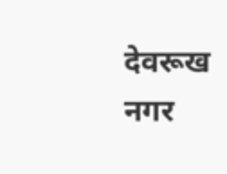देवरूख नगर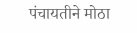पंचायतीने मोठा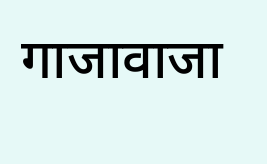गाजावाजा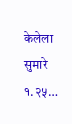केलेला सुमारे १.२५…